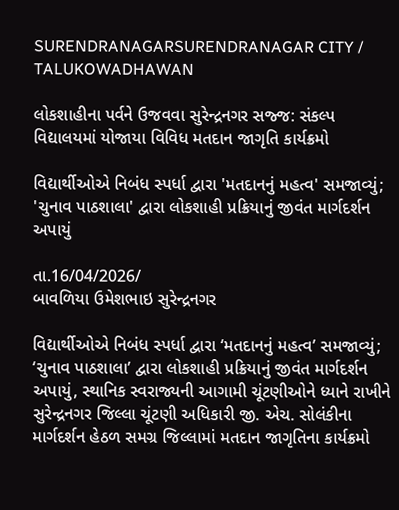SURENDRANAGARSURENDRANAGAR CITY / TALUKOWADHAWAN

લોકશાહીના પર્વને ઉજવવા સુરેન્દ્રનગર સજ્જ: સંકલ્પ વિદ્યાલયમાં યોજાયા વિવિધ મતદાન જાગૃતિ કાર્યક્રમો

વિદ્યાર્થીઓએ નિબંધ સ્પર્ધા દ્વારા 'મતદાનનું મહત્વ' સમજાવ્યું; 'ચુનાવ પાઠશાલા' દ્વારા લોકશાહી પ્રક્રિયાનું જીવંત માર્ગદર્શન અપાયું

તા.16/04/2026/
બાવળિયા ઉમેશભાઇ સુરેન્દ્રનગર

વિદ્યાર્થીઓએ નિબંધ સ્પર્ધા દ્વારા ‘મતદાનનું મહત્વ’ સમજાવ્યું; ‘ચુનાવ પાઠશાલા’ દ્વારા લોકશાહી પ્રક્રિયાનું જીવંત માર્ગદર્શન અપાયું, સ્થાનિક સ્વરાજ્યની આગામી ચૂંટણીઓને ધ્યાને રાખીને સુરેન્દ્રનગર જિલ્લા ચૂંટણી અધિકારી જી. એચ. સોલંકીના માર્ગદર્શન હેઠળ સમગ્ર જિલ્લામાં મતદાન જાગૃતિના કાર્યક્રમો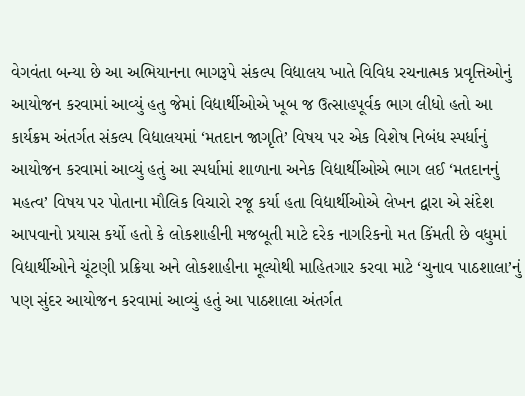વેગવંતા બન્યા છે આ અભિયાનના ભાગરૂપે સંકલ્પ વિદ્યાલય ખાતે વિવિધ રચનાત્મક પ્રવૃત્તિઓનું આયોજન કરવામાં આવ્યું હતુ જેમાં વિદ્યાર્થીઓએ ખૂબ જ ઉત્સાહપૂર્વક ભાગ લીધો હતો આ કાર્યક્રમ અંતર્ગત સંકલ્પ વિદ્યાલયમાં ‘મતદાન જાગૃતિ’ વિષય પર એક વિશેષ નિબંધ સ્પર્ધાનું આયોજન કરવામાં આવ્યું હતું આ સ્પર્ધામાં શાળાના અનેક વિદ્યાર્થીઓએ ભાગ લઈ ‘મતદાનનું મહત્વ’ વિષય પર પોતાના મૌલિક વિચારો રજૂ કર્યા હતા વિદ્યાર્થીઓએ લેખન દ્વારા એ સંદેશ આપવાનો પ્રયાસ કર્યો હતો કે લોકશાહીની મજબૂતી માટે દરેક નાગરિકનો મત કિંમતી છે વધુમાં વિદ્યાર્થીઓને ચૂંટણી પ્રક્રિયા અને લોકશાહીના મૂલ્યોથી માહિતગાર કરવા માટે ‘ચુનાવ પાઠશાલા’નું પણ સુંદર આયોજન કરવામાં આવ્યું હતું આ પાઠશાલા અંતર્ગત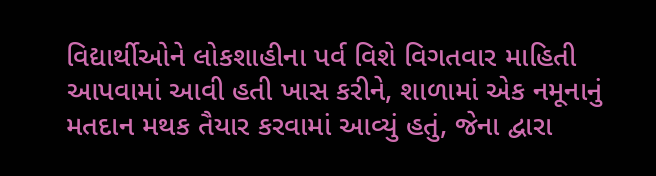વિદ્યાર્થીઓને લોકશાહીના પર્વ વિશે વિગતવાર માહિતી આપવામાં આવી હતી ખાસ કરીને, શાળામાં એક નમૂનાનું મતદાન મથક તૈયાર કરવામાં આવ્યું હતું, જેના દ્વારા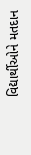વિદ્યાર્થીઓને મતદાન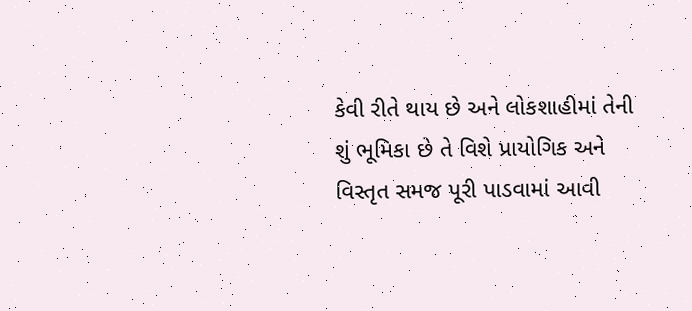કેવી રીતે થાય છે અને લોકશાહીમાં તેની શું ભૂમિકા છે તે વિશે પ્રાયોગિક અને વિસ્તૃત સમજ પૂરી પાડવામાં આવી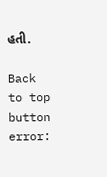હતી.

Back to top button
error: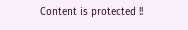Content is protected !!